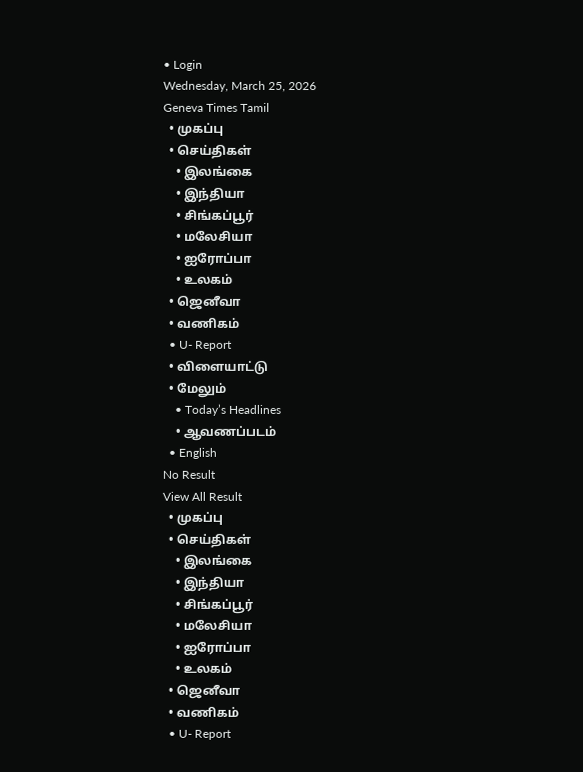• Login
Wednesday, March 25, 2026
Geneva Times Tamil
  • முகப்பு
  • செய்திகள்
    • இலங்கை
    • இந்தியா
    • சிங்கப்பூர்
    • மலேசியா
    • ஐரோப்பா
    • உலகம்
  • ஜெனீவா
  • வணிகம்
  • U- Report
  • விளையாட்டு
  • மேலும்
    • Today’s Headlines
    • ஆவணப்படம்
  • English
No Result
View All Result
  • முகப்பு
  • செய்திகள்
    • இலங்கை
    • இந்தியா
    • சிங்கப்பூர்
    • மலேசியா
    • ஐரோப்பா
    • உலகம்
  • ஜெனீவா
  • வணிகம்
  • U- Report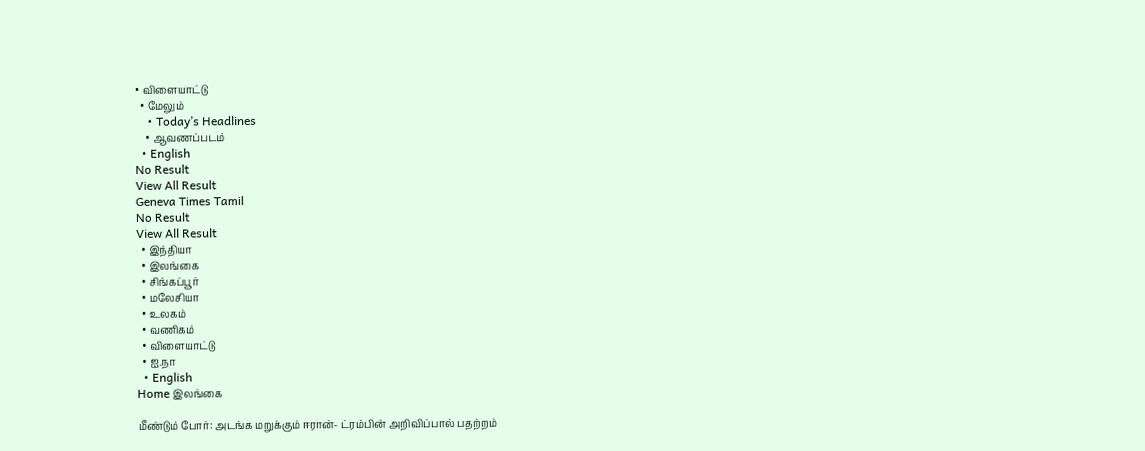• விளையாட்டு
  • மேலும்
    • Today’s Headlines
    • ஆவணப்படம்
  • English
No Result
View All Result
Geneva Times Tamil
No Result
View All Result
  • இந்தியா
  • இலங்கை
  • சிங்கப்பூர்
  • மலேசியா
  • உலகம்
  • வணிகம்
  • விளையாட்டு
  • ஐ.நா
  • English
Home இலங்கை

மீண்டும் போர்: அடங்க மறுக்கும் ஈரான்- ட்ரம்பின் அறிவிப்பால் பதற்றம்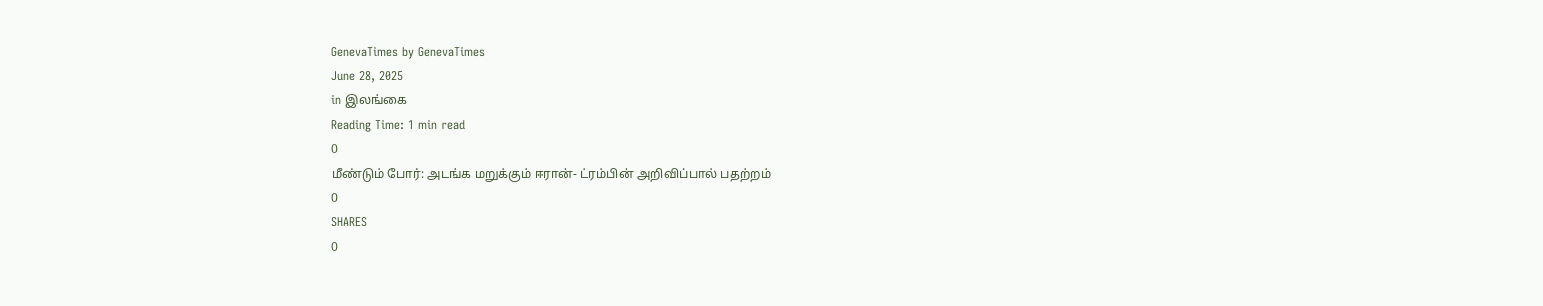GenevaTimes by GenevaTimes
June 28, 2025
in இலங்கை
Reading Time: 1 min read
0
மீண்டும் போர்: அடங்க மறுக்கும் ஈரான்- ட்ரம்பின் அறிவிப்பால் பதற்றம்
0
SHARES
0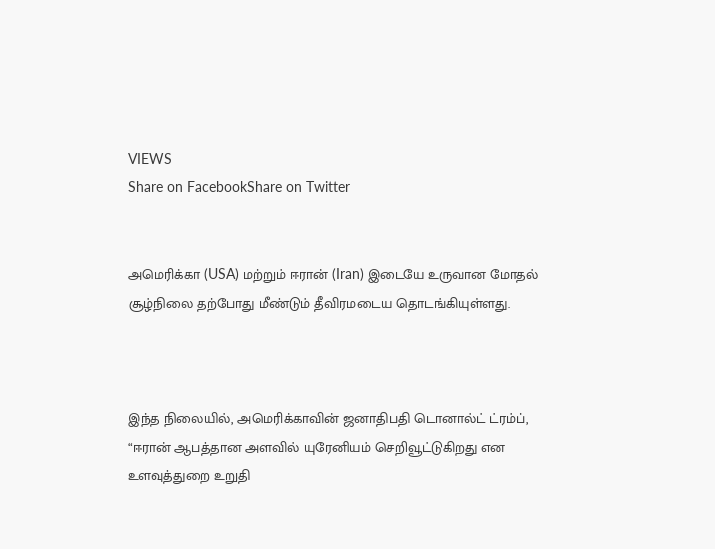VIEWS
Share on FacebookShare on Twitter


அமெரிக்கா (USA) மற்றும் ஈரான் (Iran) இடையே உருவான மோதல் சூழ்நிலை தற்போது மீண்டும் தீவிரமடைய தொடங்கியுள்ளது.



இந்த நிலையில், அமெரிக்காவின் ஜனாதிபதி டொனால்ட் ட்ரம்ப், “ஈரான் ஆபத்தான அளவில் யுரேனியம் செறிவூட்டுகிறது என உளவுத்துறை உறுதி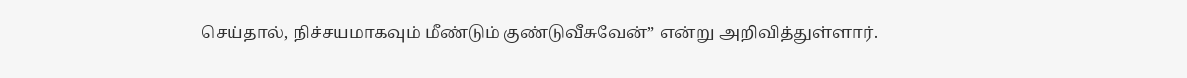செய்தால், நிச்சயமாகவும் மீண்டும் குண்டுவீசுவேன்” என்று அறிவித்துள்ளார்.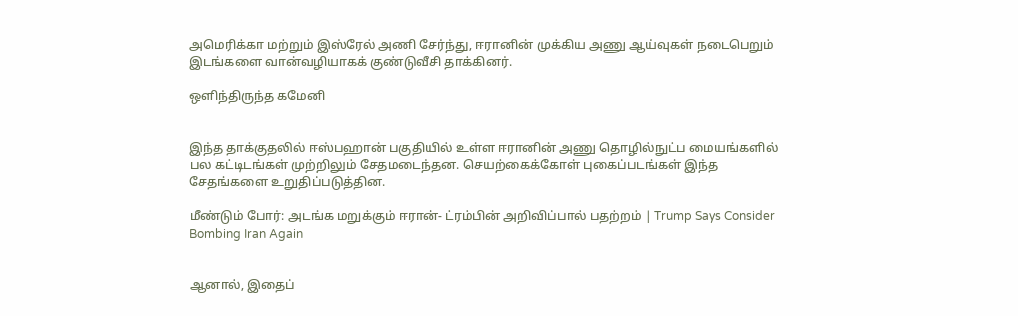அமெரிக்கா மற்றும் இஸ்ரேல் அணி சேர்ந்து, ஈரானின் முக்கிய அணு ஆய்வுகள் நடைபெறும் இடங்களை வான்வழியாகக் குண்டுவீசி தாக்கினர்.

ஒளிந்திருந்த கமேனி


இந்த தாக்குதலில் ஈஸ்பஹான் பகுதியில் உள்ள ஈரானின் அணு தொழில்நுட்ப மையங்களில் பல கட்டிடங்கள் முற்றிலும் சேதமடைந்தன. செயற்கைக்கோள் புகைப்படங்கள் இந்த சேதங்களை உறுதிப்படுத்தின.

மீண்டும் போர்: அடங்க மறுக்கும் ஈரான்- ட்ரம்பின் அறிவிப்பால் பதற்றம் | Trump Says Consider Bombing Iran Again


ஆனால், இதைப்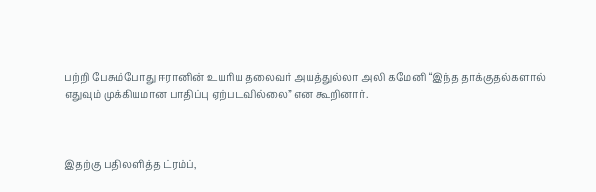பற்றி பேசும்போது ஈரானின் உயரிய தலைவர் அயத்துல்லா அலி கமேனி “இந்த தாக்குதல்களால் எதுவும் முக்கியமான பாதிப்பு ஏற்படவில்லை” என கூறினார்.



இதற்கு பதிலளித்த ட்ரம்ப்,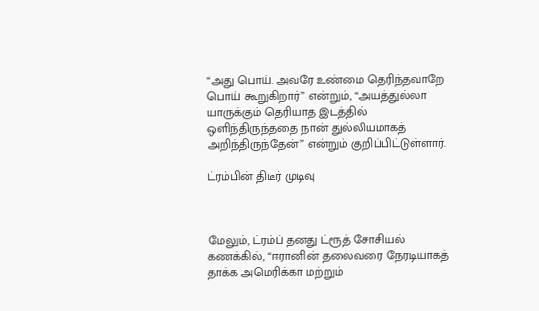“அது பொய். அவரே உண்மை தெரிந்தவாறே பொய் கூறுகிறார்” என்றும், “அயத்துல்லா யாருக்கும் தெரியாத இடத்தில் ஒளிந்திருந்ததை நான் துல்லியமாகத் அறிந்திருந்தேன்” என்றும் குறிப்பிட்டுள்ளார்.

ட்ரம்பின் திடீர் முடிவு



மேலும், ட்ரம்ப் தனது ட்ரூத் சோசியல் கணக்கில், “ஈரானின் தலைவரை நேரடியாகத் தாக்க அமெரிக்கா மற்றும்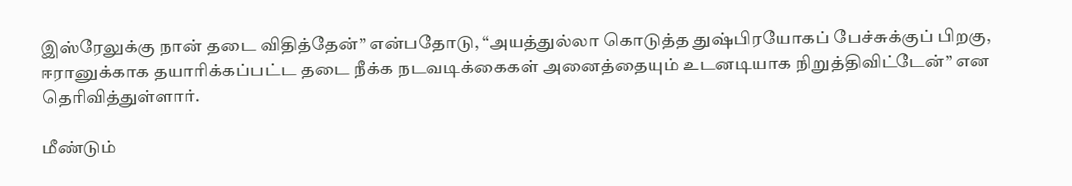இஸ்ரேலுக்கு நான் தடை விதித்தேன்” என்பதோடு, “அயத்துல்லா கொடுத்த துஷ்பிரயோகப் பேச்சுக்குப் பிறகு, ஈரானுக்காக தயாரிக்கப்பட்ட தடை நீக்க நடவடிக்கைகள் அனைத்தையும் உடனடியாக நிறுத்திவிட்டேன்” என தெரிவித்துள்ளார்.

மீண்டும்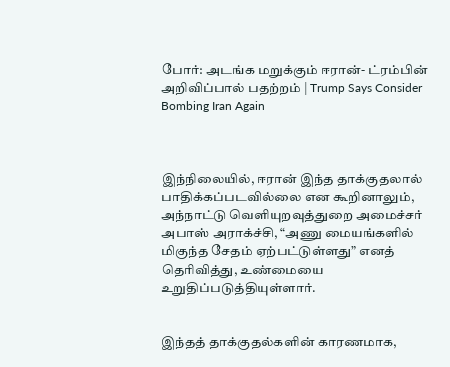போர்: அடங்க மறுக்கும் ஈரான்- ட்ரம்பின் அறிவிப்பால் பதற்றம் | Trump Says Consider Bombing Iran Again



இந்நிலையில், ஈரான் இந்த தாக்குதலால் பாதிக்கப்படவில்லை என கூறினாலும், அந்நாட்டு வெளியுறவுத்துறை அமைச்சர் அபாஸ் அராக்ச்சி, “அணு மையங்களில் மிகுந்த சேதம் ஏற்பட்டுள்ளது” எனத் தெரிவித்து, உண்மையை உறுதிப்படுத்தியுள்ளார்.


இந்தத் தாக்குதல்களின் காரணமாக,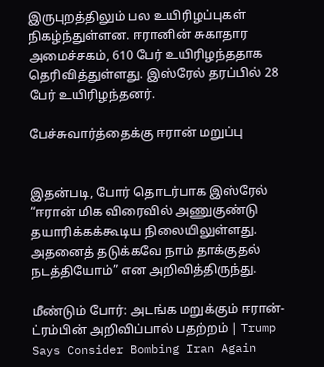இருபுறத்திலும் பல உயிரிழப்புகள் நிகழ்ந்துள்ளன. ஈரானின் சுகாதார அமைச்சகம், 610 பேர் உயிரிழந்ததாக தெரிவித்துள்ளது. இஸ்ரேல் தரப்பில் 28 பேர் உயிரிழந்தனர்.

பேச்சுவார்த்தைக்கு ஈரான் மறுப்பு


இதன்படி, போர் தொடர்பாக இஸ்ரேல் “ஈரான் மிக விரைவில் அணுகுண்டு தயாரிக்கக்கூடிய நிலையிலுள்ளது. அதனைத் தடுக்கவே நாம் தாக்குதல் நடத்தியோம்” என அறிவித்திருந்து.

மீண்டும் போர்: அடங்க மறுக்கும் ஈரான்- ட்ரம்பின் அறிவிப்பால் பதற்றம் | Trump Says Consider Bombing Iran Again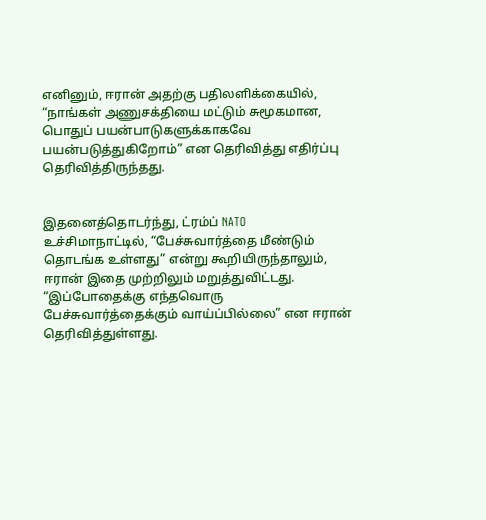எனினும், ஈரான் அதற்கு பதிலளிக்கையில், “நாங்கள் அணுசக்தியை மட்டும் சுமூகமான, பொதுப் பயன்பாடுகளுக்காகவே பயன்படுத்துகிறோம்” என தெரிவித்து எதிர்ப்பு தெரிவித்திருந்தது.


இதனைத்தொடர்ந்து, ட்ரம்ப் NATO உச்சிமாநாட்டில், “பேச்சுவார்த்தை மீண்டும் தொடங்க உள்ளது” என்று கூறியிருந்தாலும், ஈரான் இதை முற்றிலும் மறுத்துவிட்டது. “இப்போதைக்கு எந்தவொரு பேச்சுவார்த்தைக்கும் வாய்ப்பில்லை” என ஈரான் தெரிவித்துள்ளது.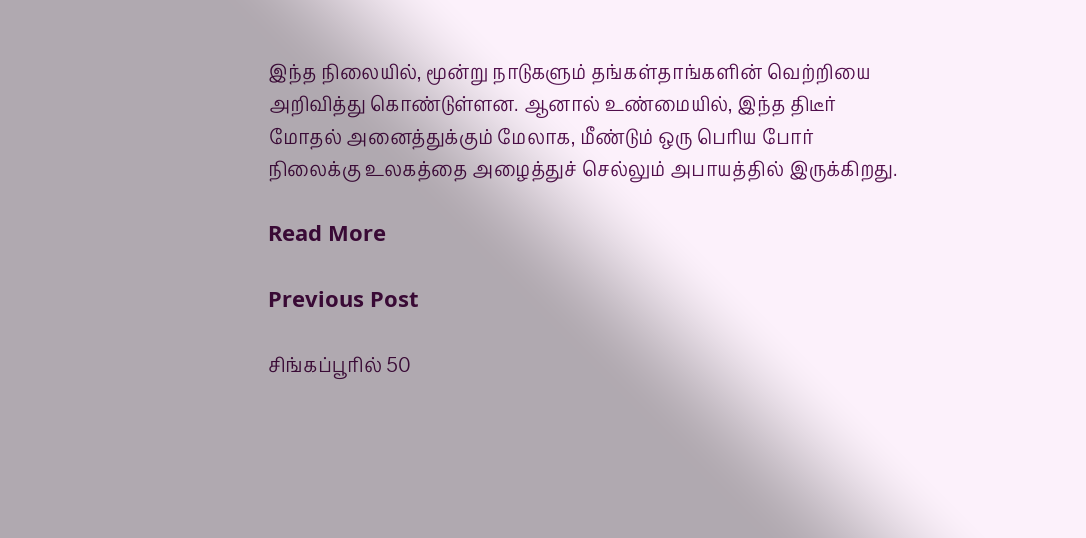இந்த நிலையில், மூன்று நாடுகளும் தங்கள்தாங்களின் வெற்றியை அறிவித்து கொண்டுள்ளன. ஆனால் உண்மையில், இந்த திடீர் மோதல் அனைத்துக்கும் மேலாக, மீண்டும் ஒரு பெரிய போர் நிலைக்கு உலகத்தை அழைத்துச் செல்லும் அபாயத்தில் இருக்கிறது.

Read More

Previous Post

சிங்கப்பூரில் 50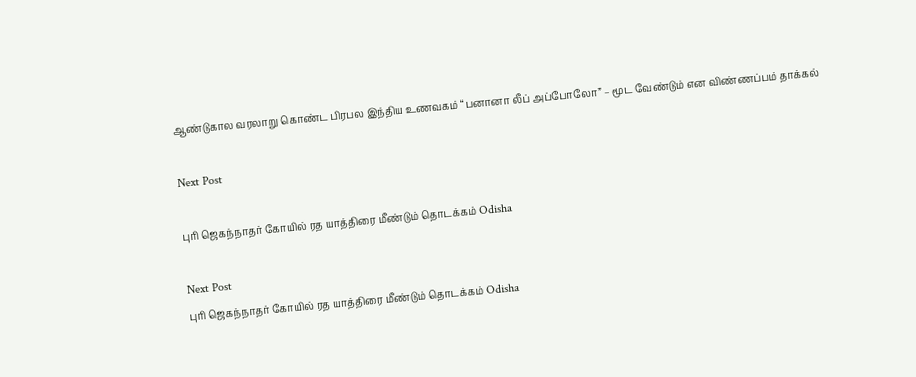ஆண்டுகால வரலாறு கொண்ட பிரபல இந்திய உணவகம் “பனானா லீப் அப்போலோ” – மூட வேண்டும் என விண்ணப்பம் தாக்கல்

Next Post

புரி ஜெகந்நாதர் கோயில் ரத யாத்திரை மீண்டும் தொடக்கம் Odisha

Next Post
புரி ஜெகந்நாதர் கோயில் ரத யாத்திரை மீண்டும் தொடக்கம் Odisha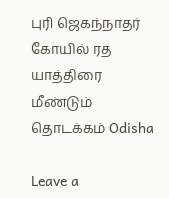புரி ஜெகந்நாதர் கோயில் ரத யாத்திரை மீண்டும் தொடக்கம் Odisha

Leave a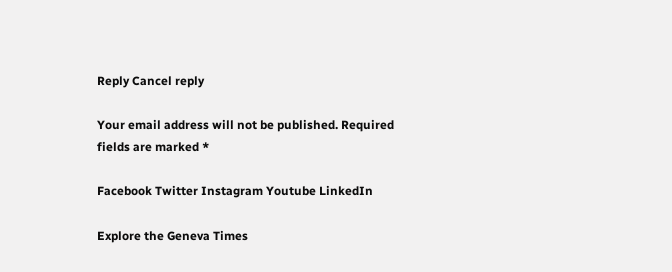Reply Cancel reply

Your email address will not be published. Required fields are marked *

Facebook Twitter Instagram Youtube LinkedIn

Explore the Geneva Times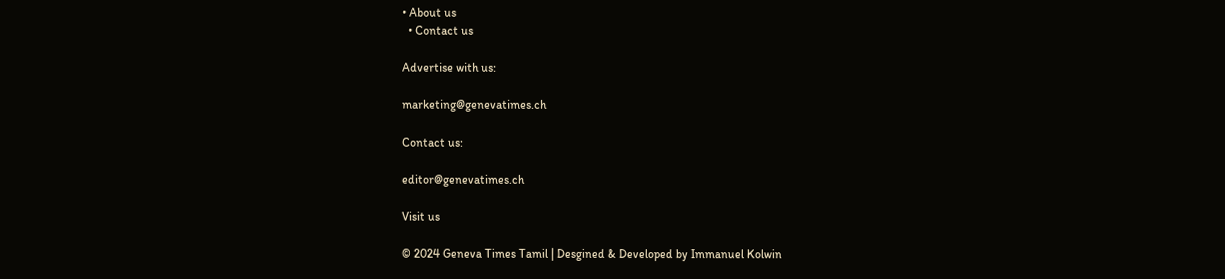• About us
  • Contact us

Advertise with us:

marketing@genevatimes.ch

Contact us:

editor@genevatimes.ch

Visit us

© 2024 Geneva Times Tamil | Desgined & Developed by Immanuel Kolwin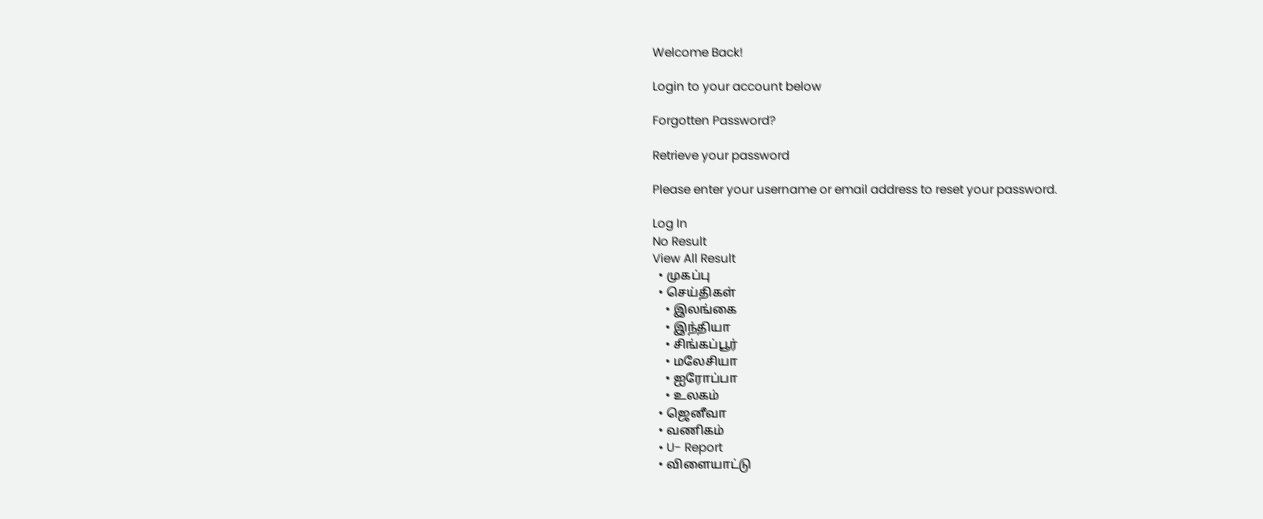Welcome Back!

Login to your account below

Forgotten Password?

Retrieve your password

Please enter your username or email address to reset your password.

Log In
No Result
View All Result
  • முகப்பு
  • செய்திகள்
    • இலங்கை
    • இந்தியா
    • சிங்கப்பூர்
    • மலேசியா
    • ஐரோப்பா
    • உலகம்
  • ஜெனீவா
  • வணிகம்
  • U- Report
  • விளையாட்டு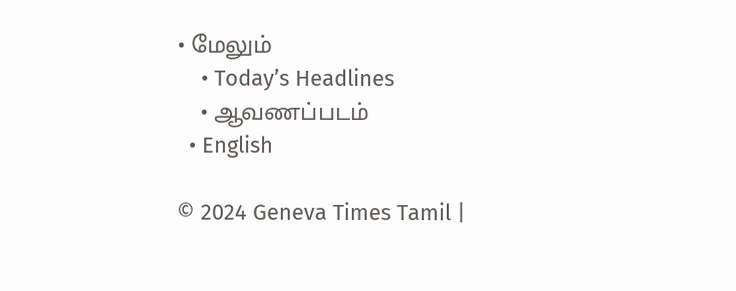• மேலும்
    • Today’s Headlines
    • ஆவணப்படம்
  • English

© 2024 Geneva Times Tamil |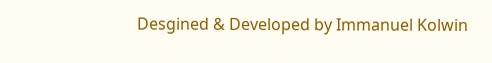Desgined & Developed by Immanuel Kolwin